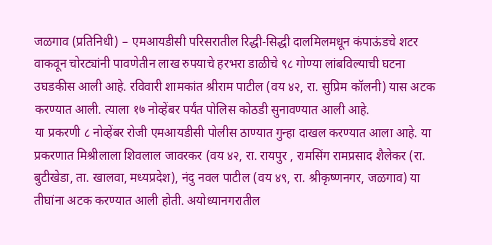जळगाव (प्रतिनिधी) – एमआयडीसी परिसरातील रिद्धी-सिद्धी दालमिलमधून कंपाऊंडचे शटर वाकवून चोरट्यांनी पावणेतीन लाख रुपयाचे हरभरा डाळीचे ९८ गोण्या लांबविल्याची घटना उघडकीस आली आहे. रविवारी शामकांत श्रीराम पाटील (वय ४२, रा. सुप्रिम कॉलनी) यास अटक करण्यात आली. त्याला १७ नोव्हेंबर पर्यंत पोलिस कोठडी सुनावण्यात आली आहे.
या प्रकरणी ८ नोव्हेंबर रोजी एमआयडीसी पोलीस ठाण्यात गुन्हा दाखल करण्यात आला आहे. या प्रकरणात मिश्रीलाला शिवलाल जावरकर (वय ४२, रा. रायपुर , रामसिंग रामप्रसाद शैलेकर (रा. बुटीखेडा, ता. खालवा, मध्यप्रदेश), नंदु नवल पाटील (वय ४९, रा. श्रीकृष्णनगर, जळगाव) या तीघांना अटक करण्यात आली होती. अयोध्यानगरातील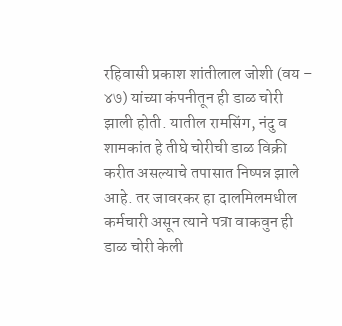रहिवासी प्रकाश शांतीलाल जोशी (वय – ४७) यांच्या कंपनीतून ही डाळ चोरी झाली होती. यातील रामसिंग, नंदु व शामकांत हे तीघे चोरीची डाळ विक्री करीत असल्याचे तपासात निष्पन्न झाले आहे. तर जावरकर हा दालमिलमधील कर्मचारी असून त्याने पत्रा वाकवुन ही डाळ चोरी केली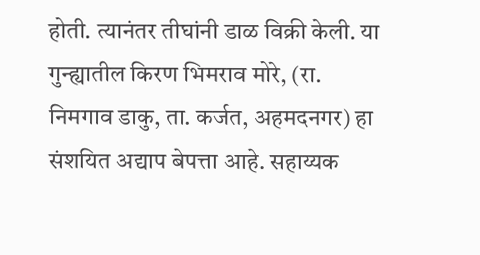होती. त्यानंतर तीघांनी डाळ विक्री केली. या गुन्ह्यातील किरण भिमराव मोरे, (रा. निमगाव डाकु, ता. कर्जत, अहमदनगर) हा संशयित अद्याप बेपत्ता आहे. सहाय्यक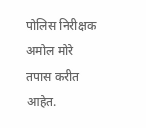पोलिस निरीक्षक अमोल मोरे तपास करीत आहेत.